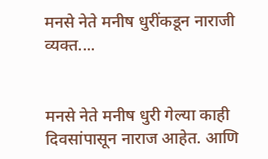मनसे नेते मनीष धुरींकडून नाराजी व्यक्त....


मनसे नेते मनीष धुरी गेल्या काही दिवसांपासून नाराज आहेत. आणि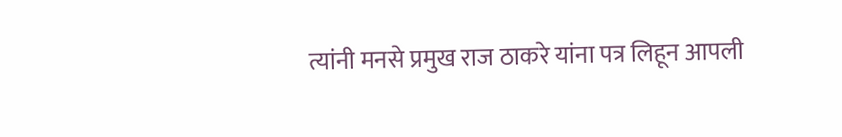त्यांनी मनसे प्रमुख राज ठाकरे यांना पत्र लिहून आपली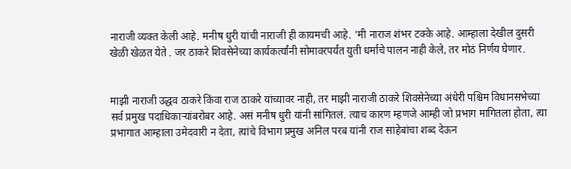नाराजी व्यक्त केली आहे. मनीष धुरी यांची नाराजी ही कायमची आहे. 'मी नाराज शंभर टक्के आहे. आम्हाला देखील दुसरी खेळी खेळत येते . जर ठाकरे शिवसेनेच्या कार्यकर्त्यांनी सोमावरपर्यंत युती धर्माचे पालन नाही केले, तर मोठं निर्णय घेणार.


माझी नाराजी उद्धव ठाकरे किंवा राज ठाकरे यांच्यावर नाही, तर माझी नाराजी ठाकरे शिवसेनेच्या अंधेरी पश्चिम विधानसभेच्या सर्व प्रमुख पदाधिकाऱ्यांबरोबर आहे. असं मनीष धुरी यांनी सांगितलं. त्याच कारण म्हणजे आम्ही जो प्रभाग मागितला होता, त्या प्रभागात आम्हाला उमेदवारी न देता, त्यांचे विभाग प्रमुख अनिल परब यांनी राज साहेबांचा शब्द देऊन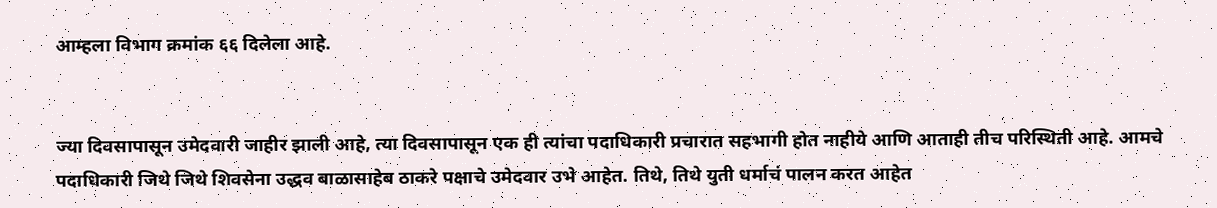आम्हला विभाग क्रमांक ६६ दिलेला आहे.


ज्या दिवसापासून उमेदवारी जाहीर झाली आहे, त्या दिवसापासून एक ही त्यांचा पदाधिकारी प्रचारात सहभागी होत नाहीये आणि आताही तीच परिस्थिती आहे. आमचे पदाधिकारी जिथे जिथे शिवसेना उद्धव बाळासाहेब ठाकरे पक्षाचे उमेदवार उभे आहेत. तिथे, तिथे युती धर्माचं पालन करत आहेत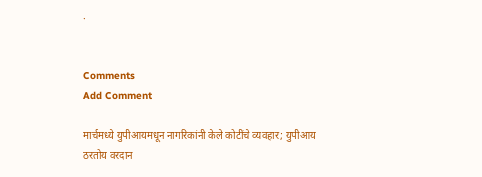.


Comments
Add Comment

मार्चमध्ये युपीआयमधून नागरिकांनी केले कोटींचे व्यवहार; युपीआय ठरतोय वरदान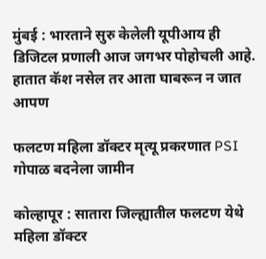मुंबई : भारताने सुरु केलेली यूपीआय ही डिजिटल प्रणाली आज जगभर पोहोचली आहे. हातात कॅश नसेल तर आता घाबरून न जात आपण

फलटण महिला डॉक्टर मृत्यू प्रकरणात PSI गोपाळ बदनेला जामीन

कोल्हापूर : सातारा जिल्ह्यातील फलटण येथे महिला डॉक्टर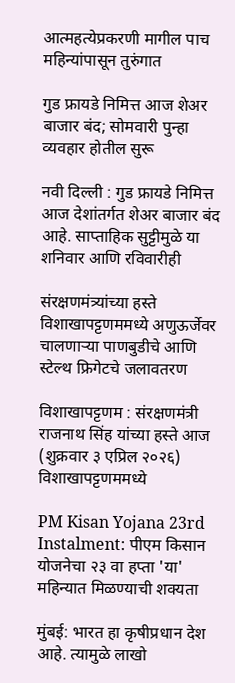आत्महत्येप्रकरणी मागील पाच महिन्यांपासून तुरुंगात

गुड फ्रायडे निमित्त आज शेअर बाजार बंद; सोमवारी पुन्हा व्यवहार होतील सुरू

नवी दिल्ली : गुड फ्रायडे निमित्त आज देशांतर्गत शेअर बाजार बंद आहे. साप्ताहिक सुट्टीमुळे या शनिवार आणि रविवारीही

संरक्षणमंत्र्यांच्या हस्ते विशाखापट्टणममध्ये अणुऊर्जेवर चालणाऱ्या पाणबुडीचे आणि स्टेल्थ फ्रिगेटचे जलावतरण

विशाखापट्टणम : संरक्षणमंत्री राजनाथ सिंह यांच्या हस्ते आज (शुक्रवार ३ एप्रिल २०२६) विशाखापट्टणममध्ये

PM Kisan Yojana 23rd Instalment: पीएम किसान योजनेचा २३ वा हप्ता 'या' महिन्यात मिळण्याची शक्यता

मुंबई: भारत हा कृषीप्रधान देश आहे. त्यामुळे लाखो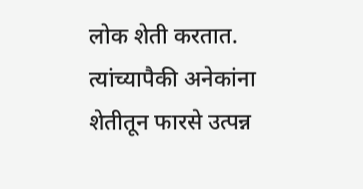लोक शेती करतात. त्यांच्यापैकी अनेकांना शेतीतून फारसे उत्पन्न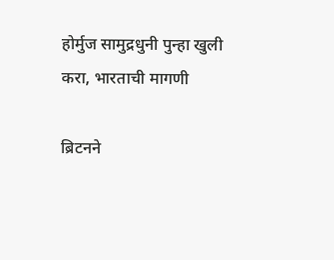होर्मुज सामुद्रधुनी पुन्हा खुली करा, भारताची मागणी

ब्रिटनने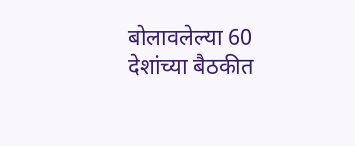बोलावलेल्या 60 देशांच्या बैठकीत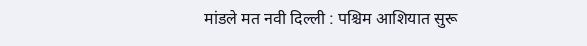मांडले मत नवी दिल्ली : पश्चिम आशियात सुरू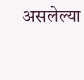असलेल्या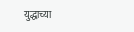युद्धाच्या